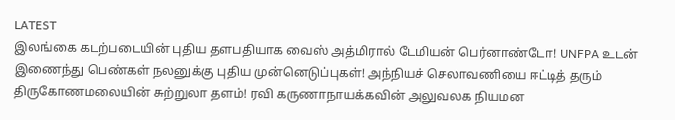LATEST
இலங்கை கடற்படையின் புதிய தளபதியாக வைஸ் அத்மிரால் டேமியன் பெர்னாண்டோ! UNFPA உடன் இணைந்து பெண்கள் நலனுக்கு புதிய முன்னெடுப்புகள்! அந்நியச் செலாவணியை ஈட்டித் தரும் திருகோணமலையின் சுற்றுலா தளம்! ரவி கருணாநாயக்கவின் அலுவலக நியமன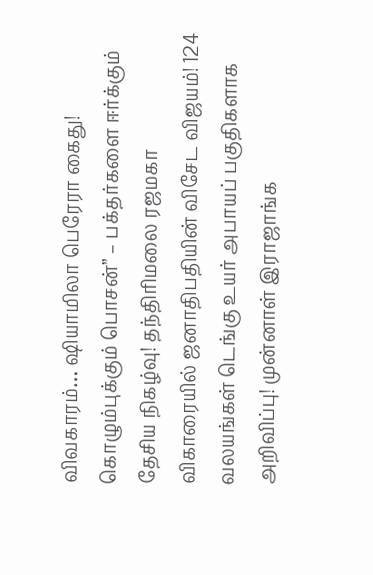விவகாரம்… ஷியாமிலா பெரேரா கைது! கொழும்புக்கும் பொசன்” – பக்தர்களை ஈர்க்கும் தேசிய நிகழ்வு! தந்திரிமலை ரஜமகா விகாரையில் ஜனாதிபதியின் விசேட விஜயம்! 124 வலயங்கள் டெங்கு உயர் அபாயப் பகுதிகளாக அறிவிப்பு! முன்னாள் இராஜாங்க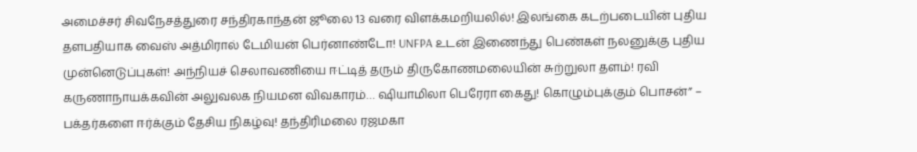அமைச்சர் சிவநேசத்துரை சந்திரகாந்தன் ஜூலை 13 வரை விளக்கமறியலில்! இலங்கை கடற்படையின் புதிய தளபதியாக வைஸ் அத்மிரால் டேமியன் பெர்னாண்டோ! UNFPA உடன் இணைந்து பெண்கள் நலனுக்கு புதிய முன்னெடுப்புகள்! அந்நியச் செலாவணியை ஈட்டித் தரும் திருகோணமலையின் சுற்றுலா தளம்! ரவி கருணாநாயக்கவின் அலுவலக நியமன விவகாரம்… ஷியாமிலா பெரேரா கைது! கொழும்புக்கும் பொசன்” – பக்தர்களை ஈர்க்கும் தேசிய நிகழ்வு! தந்திரிமலை ரஜமகா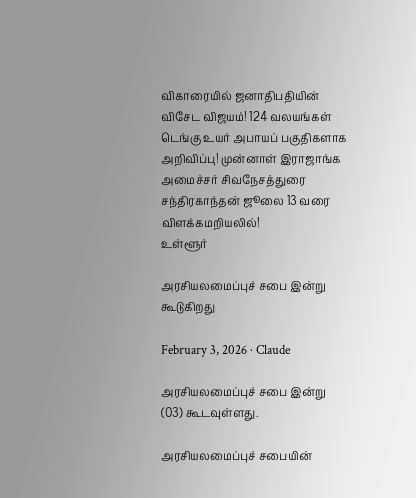விகாரையில் ஜனாதிபதியின் விசேட விஜயம்! 124 வலயங்கள் டெங்கு உயர் அபாயப் பகுதிகளாக அறிவிப்பு! முன்னாள் இராஜாங்க அமைச்சர் சிவநேசத்துரை சந்திரகாந்தன் ஜூலை 13 வரை விளக்கமறியலில்!
உள்ளூர்

அரசியலமைப்புச் சபை இன்று கூடுகிறது

February 3, 2026 · Claude

அரசியலமைப்புச் சபை இன்று (03) கூடவுள்ளது.

அரசியலமைப்புச் சபையின்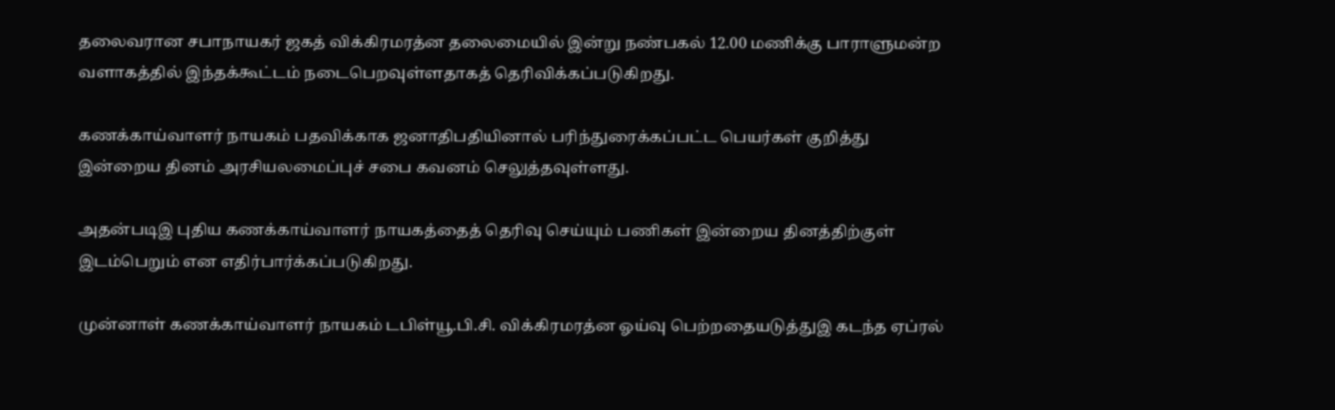தலைவரான சபாநாயகர் ஜகத் விக்கிரமரத்ன தலைமையில் இன்று நண்பகல் 12.00 மணிக்கு பாராளுமன்ற வளாகத்தில் இந்தக்கூட்டம் நடைபெறவுள்ளதாகத் தெரிவிக்கப்படுகிறது.

கணக்காய்வாளர் நாயகம் பதவிக்காக ஜனாதிபதியினால் பரிந்துரைக்கப்பட்ட பெயர்கள் குறித்து இன்றைய தினம் அரசியலமைப்புச் சபை கவனம் செலுத்தவுள்ளது.

அதன்படிஇ புதிய கணக்காய்வாளர் நாயகத்தைத் தெரிவு செய்யும் பணிகள் இன்றைய தினத்திற்குள் இடம்பெறும் என எதிர்பார்க்கப்படுகிறது.

முன்னாள் கணக்காய்வாளர் நாயகம் டபிள்யூ.பி.சி. விக்கிரமரத்ன ஓய்வு பெற்றதையடுத்துஇ கடந்த ஏப்ரல்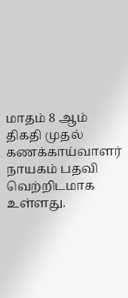மாதம் 8 ஆம் திகதி முதல் கணக்காய்வாளர் நாயகம் பதவி வெற்றிடமாக உள்ளது.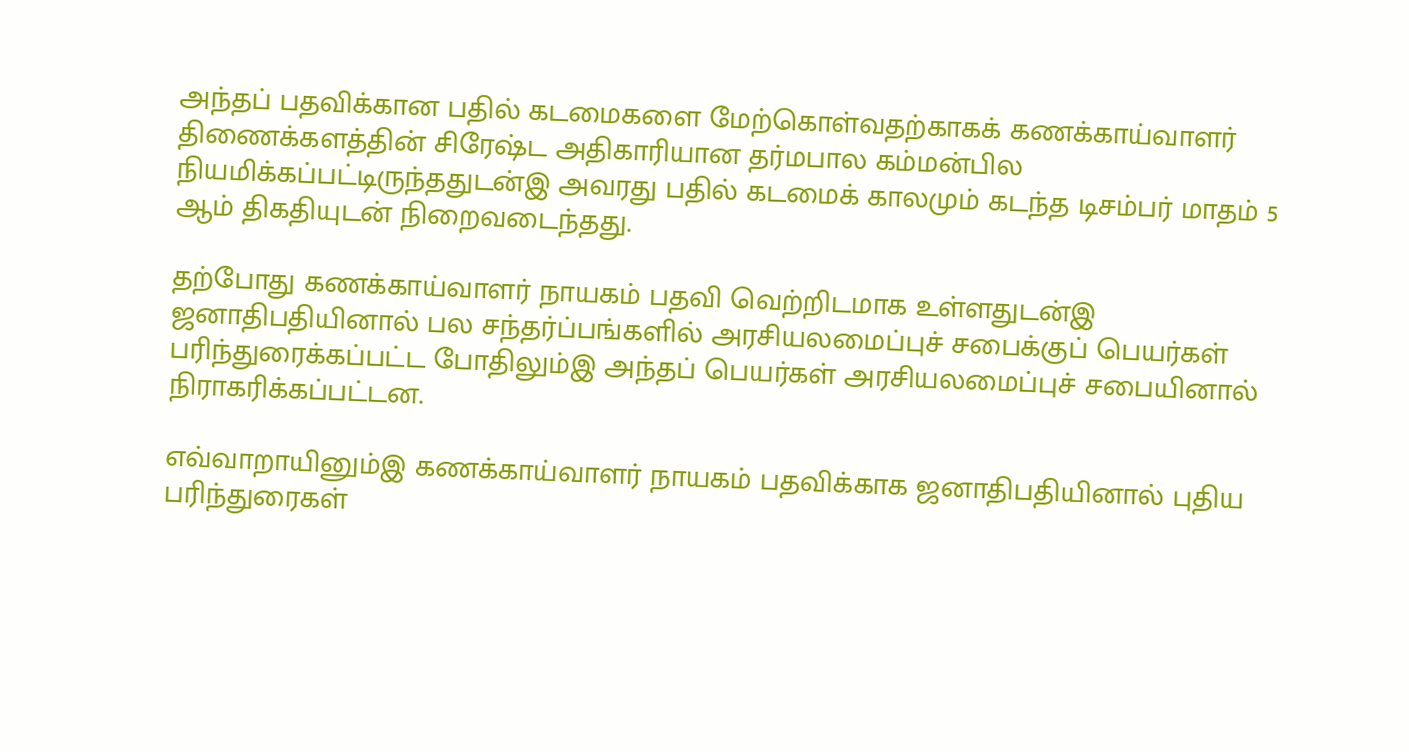அந்தப் பதவிக்கான பதில் கடமைகளை மேற்கொள்வதற்காகக் கணக்காய்வாளர் திணைக்களத்தின் சிரேஷ்ட அதிகாரியான தர்மபால கம்மன்பில நியமிக்கப்பட்டிருந்ததுடன்இ அவரது பதில் கடமைக் காலமும் கடந்த டிசம்பர் மாதம் 5 ஆம் திகதியுடன் நிறைவடைந்தது.

தற்போது கணக்காய்வாளர் நாயகம் பதவி வெற்றிடமாக உள்ளதுடன்இ ஜனாதிபதியினால் பல சந்தர்ப்பங்களில் அரசியலமைப்புச் சபைக்குப் பெயர்கள் பரிந்துரைக்கப்பட்ட போதிலும்இ அந்தப் பெயர்கள் அரசியலமைப்புச் சபையினால் நிராகரிக்கப்பட்டன.

எவ்வாறாயினும்இ கணக்காய்வாளர் நாயகம் பதவிக்காக ஜனாதிபதியினால் புதிய பரிந்துரைகள்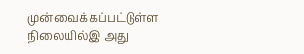முன்வைக்கப்பட்டுள்ள நிலையில்இ அது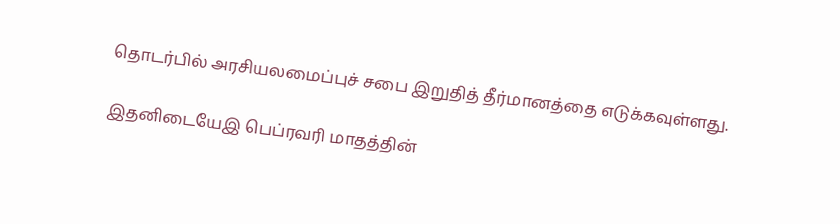தொடர்பில் அரசியலமைப்புச் சபை இறுதித் தீர்மானத்தை எடுக்கவுள்ளது.

இதனிடையேஇ பெப்ரவரி மாதத்தின்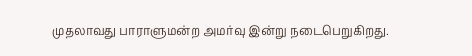முதலாவது பாராளுமன்ற அமர்வு இன்று நடைபெறுகிறது.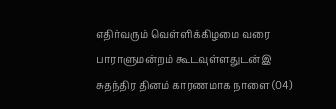எதிர்வரும் வெள்ளிக்கிழமை வரை பாராளுமன்றம் கூடவுள்ளதுடன்இ சுதந்திர தினம் காரணமாக நாளை (04)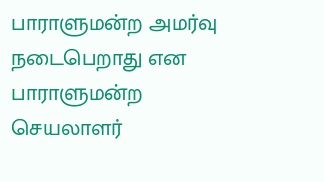பாராளுமன்ற அமர்வு நடைபெறாது என பாராளுமன்ற செயலாளர்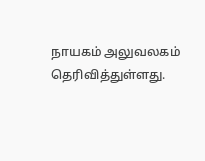நாயகம் அலுவலகம் தெரிவித்துள்ளது.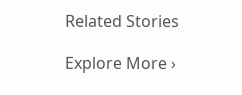Related Stories

Explore More ›